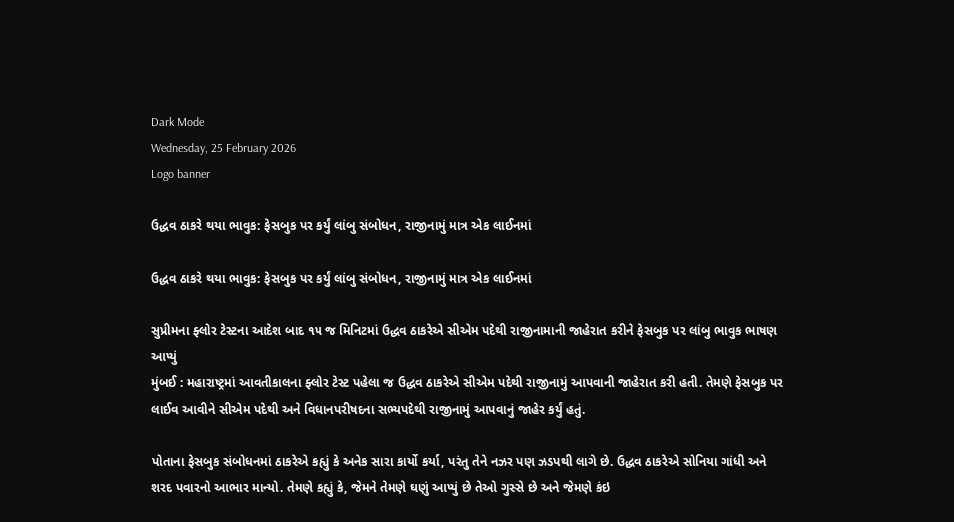Dark Mode
Wednesday, 25 February 2026
Logo banner

ઉદ્ધવ ઠાકરે થયા ભાવુક: ફેસબુક પર કર્યું લાંબુ સંબોધન, રાજીનામું માત્ર એક લાઈનમાં

ઉદ્ધવ ઠાકરે થયા ભાવુક: ફેસબુક પર કર્યું લાંબુ સંબોધન, રાજીનામું માત્ર એક લાઈનમાં

સુપ્રીમના ફ્લોર ટેસ્ટના આદેશ બાદ ૧૫ જ મિનિટમાં ઉદ્ધવ ઠાકરેએ સીએમ પદેથી રાજીનામાની જાહેરાત કરીને ફેસબુક પર લાંબુ ભાવુક ભાષણ આપ્યું
મુંબઈ : મહારાષ્ટ્રમાં આવતીકાલના ફ્લોર ટેસ્ટ પહેલા જ ઉદ્ધવ ઠાકરેએ સીએમ પદેથી રાજીનામું આપવાની જાહેરાત કરી હતી. તેમણે ફેસબુક પર લાઈવ આવીને સીએમ પદેથી અને વિધાનપરીષદના સભ્યપદેથી રાજીનામું આપવાનું જાહેર કર્યું હતું.

પોતાના ફેસબુક સંબોધનમાં ઠાકરેએ કહ્યું કે અનેક સારા કાર્યો કર્યા, પરંતુ તેને નઝર પણ ઝડપથી લાગે છે. ઉદ્ધવ ઠાકરેએ સોનિયા ગાંધી અને શરદ પવારનો આભાર માન્યો. તેમણે કહ્યું કે, જેમને તેમણે ઘણું આપ્યું છે તેઓ ગુસ્સે છે અને જેમણે કંઇ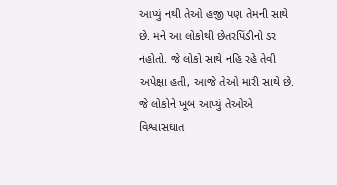આપ્યું નથી તેઓ હજી પણ તેમની સાથે છે. મને આ લોકોથી છેતરપિંડીનો ડર નહોતો. જે લોકો સાથે નહિ રહે તેવી અપેક્ષા હતી, આજે તેઓ મારી સાથે છે. જે લોકોને ખૂબ આપ્યું તેઓએ વિશ્વાસઘાત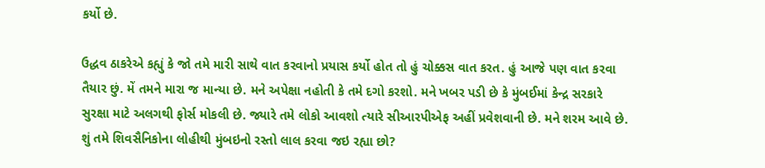કર્યો છે.

ઉદ્ધવ ઠાકરેએ કહ્યું કે જો તમે મારી સાથે વાત કરવાનો પ્રયાસ કર્યો હોત તો હું ચોક્કસ વાત કરત. હું આજે પણ વાત કરવા તૈયાર છું. મેં તમને મારા જ માન્યા છે. મને અપેક્ષા નહોતી કે તમે દગો કરશો. મને ખબર પડી છે કે મુંબઈમાં કેન્દ્ર સરકારે સુરક્ષા માટે અલગથી ફોર્સ મોકલી છે. જ્યારે તમે લોકો આવશો ત્યારે સીઆરપીએફ અહીં પ્રવેશવાની છે. મને શરમ આવે છે. શું તમે શિવસૈનિકોના લોહીથી મુંબઇનો રસ્તો લાલ કરવા જઇ રહ્યા છો?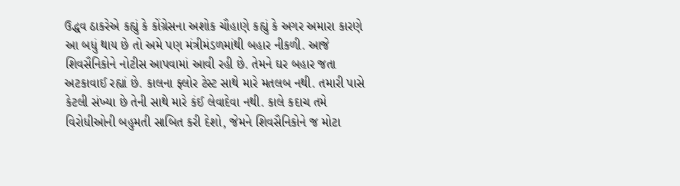ઉદ્ધવ ઠાકરેએ કહ્યું કે કોંગ્રેસના અશોક ચૌહાણે કહ્યું કે અગર અમારા કારણે આ બધું થાય છે તો અમે પણ મંત્રીમંડળમાંથી બહાર નીકળી. આજે શિવસૈનિકોને નોટીસ આપવામાં આવી રહી છે. તેમને ઘર બહાર જતા અટકાવાઈ રહ્યાં છે. કાલના ફ્લોર ટેસ્ટ સાથે મારે મતલબ નથી. તમારી પાસે કેટલી સંખ્યા છે તેની સાથે મારે કંઈ લેવાદેવા નથી. કાલે કદાચ તમે વિરોધીઓની બહુમતી સાબિત કરી દેશો, જેમને શિવસૈનિકોને જ મોટા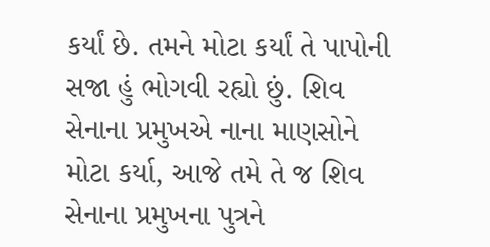કર્યાં છે. તમને મોટા કર્યાં તે પાપોની સજા હું ભોગવી રહ્યો છું. શિવ સેનાના પ્રમુખએ નાના માણસોને મોટા કર્યા, આજે તમે તે જ શિવ સેનાના પ્રમુખના પુત્રને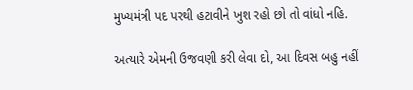મુખ્યમંત્રી પદ પરથી હટાવીને ખુશ રહો છો તો વાંધો નહિ.

અત્યારે એમની ઉજવણી કરી લેવા દો, આ દિવસ બહુ નહીં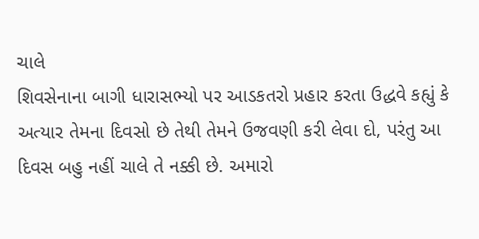ચાલે
શિવસેનાના બાગી ધારાસભ્યો પર આડકતરો પ્રહાર કરતા ઉદ્ધવે કહ્યું કે અત્યાર તેમના દિવસો છે તેથી તેમને ઉજવણી કરી લેવા દો, પરંતુ આ દિવસ બહુ નહીં ચાલે તે નક્કી છે. અમારો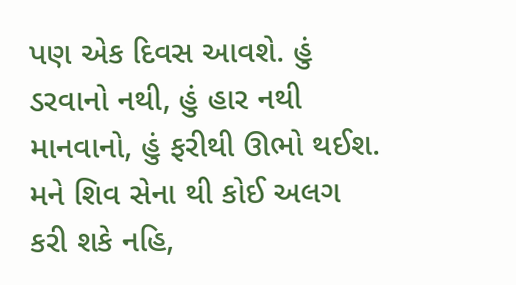પણ એક દિવસ આવશે. હું ડરવાનો નથી, હું હાર નથી માનવાનો, હું ફરીથી ઊભો થઈશ. મને શિવ સેના થી કોઈ અલગ કરી શકે નહિ,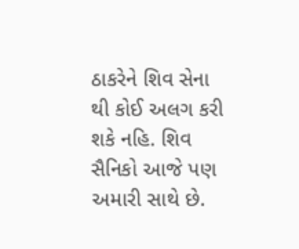ઠાકરેને શિવ સેના થી કોઈ અલગ કરી શકે નહિ. શિવ સૈનિકો આજે પણ અમારી સાથે છે.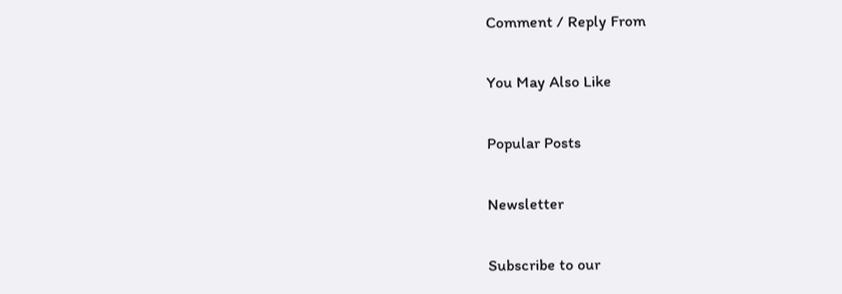Comment / Reply From

You May Also Like

Popular Posts

Newsletter

Subscribe to our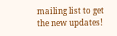mailing list to get the new updates!